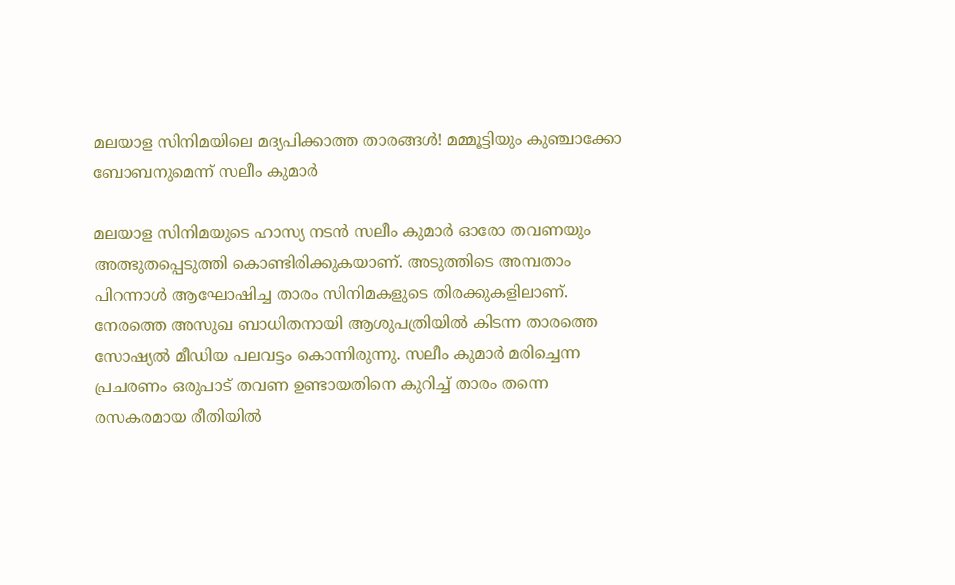മലയാള സിനിമയിലെ മദ്യപിക്കാത്ത താരങ്ങള്‍! മമ്മൂട്ടിയും കുഞ്ചാക്കോ ബോബനുമെന്ന് സലീം കുമാര്‍

മലയാള സിനിമയുടെ ഹാസ്യ നടന്‍ സലീം കുമാര്‍ ഓരോ തവണയും അത്ഭുതപ്പെടുത്തി കൊണ്ടിരിക്കുകയാണ്. അടുത്തിടെ അമ്പതാം പിറന്നാള്‍ ആഘോഷിച്ച താരം സിനിമകളുടെ തിരക്കുകളിലാണ്. നേരത്തെ അസുഖ ബാധിതനായി ആശുപത്രിയില്‍ കിടന്ന താരത്തെ സോഷ്യല്‍ മീഡിയ പലവട്ടം കൊന്നിരുന്നു. സലീം കുമാര്‍ മരിച്ചെന്ന പ്രചരണം ഒരുപാട് തവണ ഉണ്ടായതിനെ കുറിച്ച് താരം തന്നെ രസകരമായ രീതിയില്‍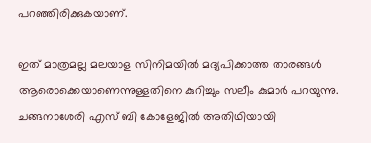പറഞ്ഞിരിക്കുകയാണ്.

ഇത് മാത്രമല്ല മലയാള സിനിമയില്‍ മദ്യപിക്കാത്ത താരങ്ങള്‍ ആരൊക്കെയാണെന്നുള്ളതിനെ കുറിച്ചും സലീം കുമാര്‍ പറയുന്നു. ചങ്ങനാശേരി എസ് ബി കോളേജില്‍ അതിഥിയായി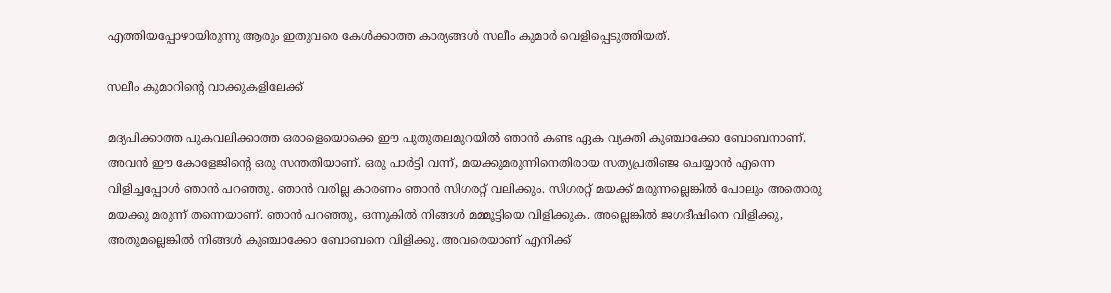എത്തിയപ്പോഴായിരുന്നു ആരും ഇതുവരെ കേള്‍ക്കാത്ത കാര്യങ്ങള്‍ സലീം കുമാര്‍ വെളിപ്പെടുത്തിയത്.

സലീം കുമാറിന്റെ വാക്കുകളിലേക്ക്

മദ്യപിക്കാത്ത പുകവലിക്കാത്ത ഒരാളെയൊക്കെ ഈ പുതുതലമുറയില്‍ ഞാന്‍ കണ്ട ഏക വ്യക്തി കുഞ്ചാക്കോ ബോബനാണ്. അവന്‍ ഈ കോളേജിന്റെ ഒരു സന്തതിയാണ്. ഒരു പാര്‍ട്ടി വന്ന്, മയക്കുമരുന്നിനെതിരായ സത്യപ്രതിഞ്ജ ചെയ്യാന്‍ എന്നെ വിളിച്ചപ്പോള്‍ ഞാന്‍ പറഞ്ഞു. ഞാന്‍ വരില്ല കാരണം ഞാന്‍ സിഗരറ്റ് വലിക്കും. സിഗരറ്റ് മയക്ക് മരുന്നല്ലെങ്കില്‍ പോലും അതൊരു മയക്കു മരുന്ന് തന്നെയാണ്. ഞാന്‍ പറഞ്ഞു, ഒന്നുകില്‍ നിങ്ങള്‍ മമ്മൂട്ടിയെ വിളിക്കുക. അല്ലെങ്കില്‍ ജഗദീഷിനെ വിളിക്കു, അതുമല്ലെങ്കില്‍ നിങ്ങള്‍ കുഞ്ചാക്കോ ബോബനെ വിളിക്കു. അവരെയാണ് എനിക്ക്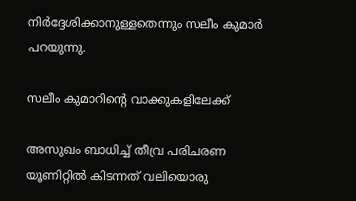നിര്‍ദ്ദേശിക്കാനുള്ളതെന്നും സലീം കുമാര്‍ പറയുന്നു.

സലീം കുമാറിന്റെ വാക്കുകളിലേക്ക്

അസുഖം ബാധിച്ച് തീവ്ര പരിചരണ യൂണിറ്റില്‍ കിടന്നത് വലിയൊരു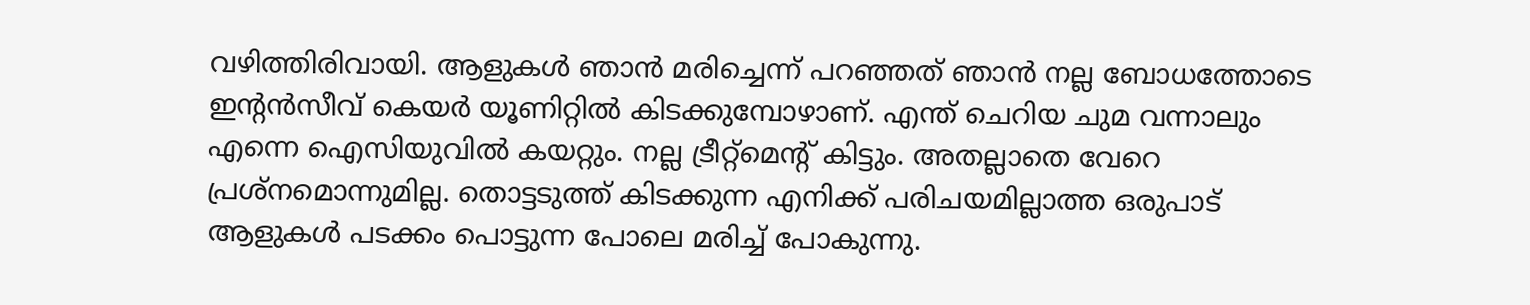വഴിത്തിരിവായി. ആളുകള്‍ ഞാന്‍ മരിച്ചെന്ന് പറഞ്ഞത് ഞാന്‍ നല്ല ബോധത്തോടെ ഇന്റന്‍സീവ് കെയര്‍ യൂണിറ്റില്‍ കിടക്കുമ്പോഴാണ്. എന്ത് ചെറിയ ചുമ വന്നാലും എന്നെ ഐസിയുവില്‍ കയറ്റും. നല്ല ട്രീറ്റ്‌മെന്റ് കിട്ടും. അതല്ലാതെ വേറെ പ്രശ്‌നമൊന്നുമില്ല. തൊട്ടടുത്ത് കിടക്കുന്ന എനിക്ക് പരിചയമില്ലാത്ത ഒരുപാട് ആളുകള്‍ പടക്കം പൊട്ടുന്ന പോലെ മരിച്ച് പോകുന്നു.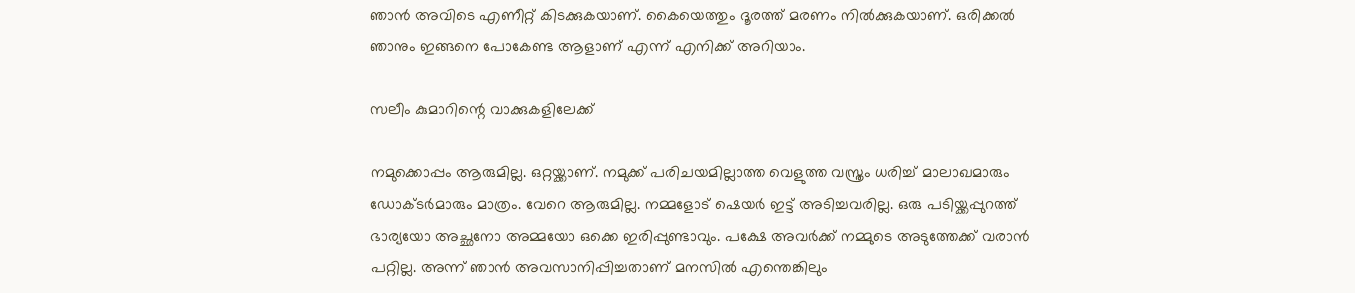ഞാന്‍ അവിടെ എണീറ്റ് കിടക്കുകയാണ്. കൈയെത്തും ദൂരത്ത് മരണം നില്‍ക്കുകയാണ്. ഒരിക്കല്‍ ഞാനും ഇങ്ങനെ പോകേണ്ട ആളാണ് എന്ന് എനിക്ക് അറിയാം.

സലീം കുമാറിന്റെ വാക്കുകളിലേക്ക്

നമുക്കൊപ്പം ആരുമില്ല. ഒറ്റയ്ക്കാണ്. നമുക്ക് പരിചയമില്ലാത്ത വെളുത്ത വസ്ത്രം ധരിച്ച് മാലാഖമാരും ഡോക്ടര്‍മാരും മാത്രം. വേറെ ആരുമില്ല. നമ്മളോട് ഷെയര്‍ ഇട്ട് അടിച്ചവരില്ല. ഒരു പടിയ്ക്കപ്പുറത്ത് ഭാര്യയോ അച്ഛനോ അമ്മയോ ഒക്കെ ഇരിപ്പുണ്ടാവും. പക്ഷേ അവര്‍ക്ക് നമ്മുടെ അടുത്തേക്ക് വരാന്‍ പറ്റില്ല. അന്ന് ഞാന്‍ അവസാനിപ്പിച്ചതാണ് മനസില്‍ എന്തെങ്കിലും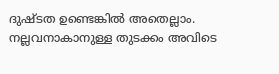ദുഷ്ടത ഉണ്ടെങ്കില്‍ അതെല്ലാം. നല്ലവനാകാനുള്ള തുടക്കം അവിടെ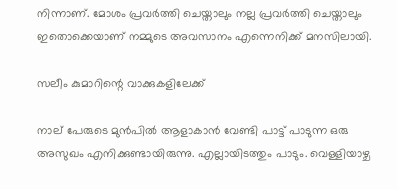നിന്നാണ്. മോശം പ്രവര്‍ത്തി ചെയ്താലും നല്ല പ്രവര്‍ത്തി ചെയ്താലും ഇതൊക്കെയാണ് നമ്മുടെ അവസാനം എന്നെനിക്ക് മനസിലായി.

സലീം കുമാറിന്റെ വാക്കുകളിലേക്ക്

നാല് പേരുടെ മുന്‍പില്‍ ആളാകാന്‍ വേണ്ടി പാട്ട് പാടുന്ന ഒരു അസുഖം എനിക്കുണ്ടായിരുന്നു. എല്ലായിടത്തും പാടും. വെള്ളിയാഴ്ച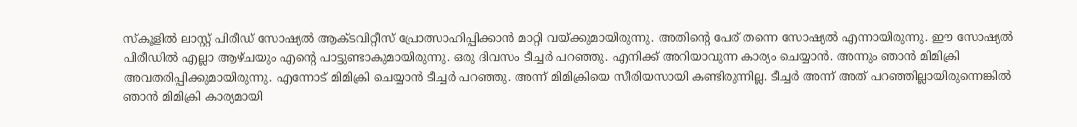സ്‌കൂളില്‍ ലാസ്റ്റ് പിരീഡ് സോഷ്യല്‍ ആക്ടവിറ്റീസ് പ്രോത്സാഹിപ്പിക്കാന്‍ മാറ്റി വയ്ക്കുമായിരുന്നു. അതിന്റെ പേര് തന്നെ സോഷ്യല്‍ എന്നായിരുന്നു. ഈ സോഷ്യല്‍ പിരീഡില്‍ എല്ലാ ആഴ്ചയും എന്റെ പാട്ടുണ്ടാകുമായിരുന്നു. ഒരു ദിവസം ടീച്ചര്‍ പറഞ്ഞു. എനിക്ക് അറിയാവുന്ന കാര്യം ചെയ്യാന്‍. അന്നും ഞാന്‍ മിമിക്രി അവതരിപ്പിക്കുമായിരുന്നു. എന്നോട് മിമിക്രി ചെയ്യാന്‍ ടീച്ചര്‍ പറഞ്ഞു. അന്ന് മിമിക്രിയെ സീരിയസായി കണ്ടിരുന്നില്ല. ടീച്ചര്‍ അന്ന് അത് പറഞ്ഞില്ലായിരുന്നെങ്കില്‍ ഞാന്‍ മിമിക്രി കാര്യമായി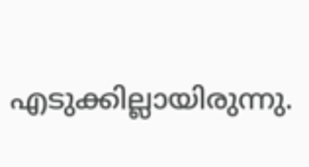എടുക്കില്ലായിരുന്നു.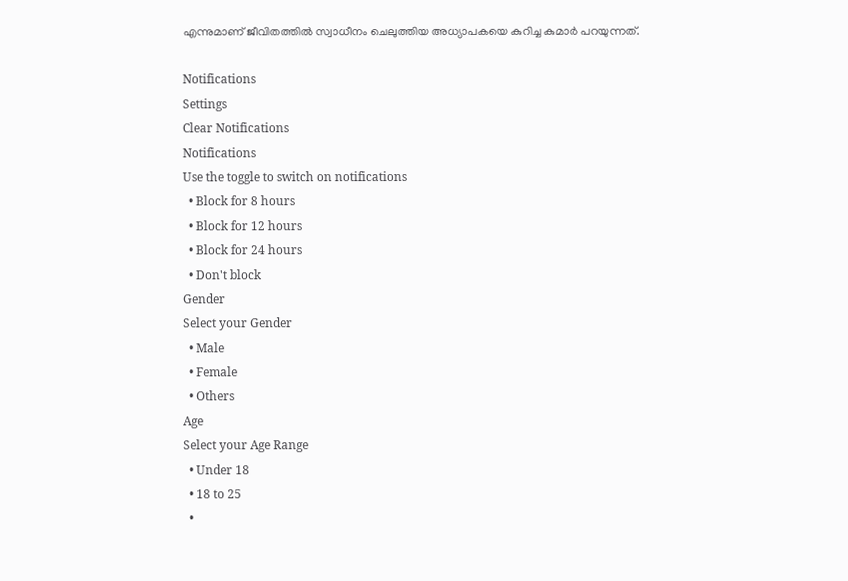എന്നുമാണ് ജീവിതത്തില്‍ സ്വാധീനം ചെലുത്തിയ അധ്യാപകയെ കുറിച്ച കുമാര്‍ പറയുന്നത്.

Notifications
Settings
Clear Notifications
Notifications
Use the toggle to switch on notifications
  • Block for 8 hours
  • Block for 12 hours
  • Block for 24 hours
  • Don't block
Gender
Select your Gender
  • Male
  • Female
  • Others
Age
Select your Age Range
  • Under 18
  • 18 to 25
  •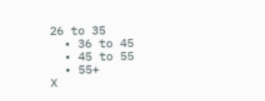26 to 35
  • 36 to 45
  • 45 to 55
  • 55+
X